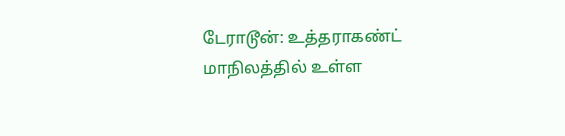டேராடூன்: உத்தராகண்ட் மாநிலத்தில் உள்ள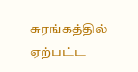சுரங்கத்தில் ஏற்பட்ட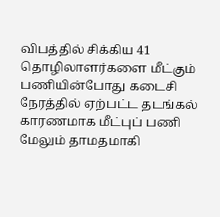விபத்தில் சிக்கிய 41 தொழிலாளர்களை மீட்கும் பணியின்போது கடைசி நேரத்தில் ஏற்பட்ட தடங்கல் காரணமாக மீட்புப் பணி மேலும் தாமதமாகி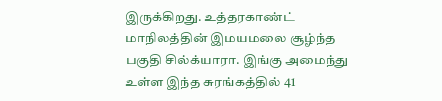இருக்கிறது. உத்தரகாண்ட் மாநிலத்தின் இமயமலை சூழ்ந்த பகுதி சில்க்யாரா. இங்கு அமைந்து உள்ள இந்த சுரங்கத்தில் 41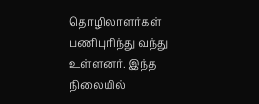தொழிலாளர்கள் பணிபுரிந்து வந்து உள்ளனர். இந்த நிலையில்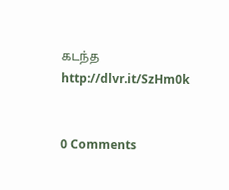கடந்த
http://dlvr.it/SzHm0k


0 Comments